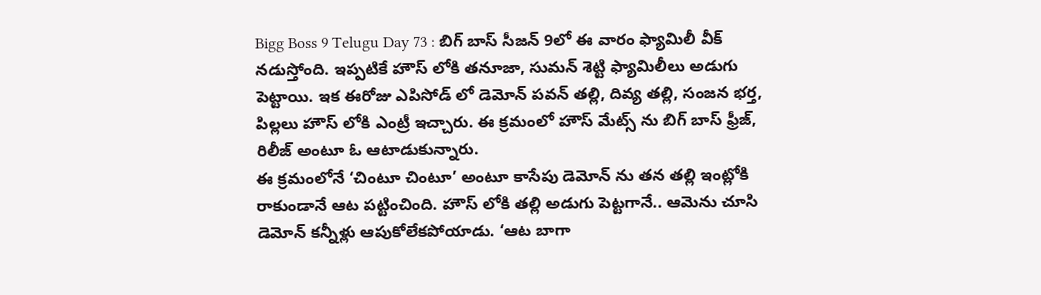Bigg Boss 9 Telugu Day 73 : బిగ్ బాస్ సీజన్ 9లో ఈ వారం ఫ్యామిలీ వీక్ నడుస్తోంది. ఇప్పటికే హౌస్ లోకి తనూజా, సుమన్ శెట్టి ఫ్యామిలీలు అడుగు పెట్టాయి. ఇక ఈరోజు ఎపిసోడ్ లో డెమోన్ పవన్ తల్లి, దివ్య తల్లి, సంజన భర్త, పిల్లలు హౌస్ లోకి ఎంట్రీ ఇచ్చారు. ఈ క్రమంలో హౌస్ మేట్స్ ను బిగ్ బాస్ ఫ్రీజ్, రిలీజ్ అంటూ ఓ ఆటాడుకున్నారు.
ఈ క్రమంలోనే ‘చింటూ చింటూ’ అంటూ కాసేపు డెమోన్ ను తన తల్లి ఇంట్లోకి రాకుండానే ఆట పట్టించింది. హౌస్ లోకి తల్లి అడుగు పెట్టగానే.. ఆమెను చూసి డెమోన్ కన్నీళ్లు ఆపుకోలేకపోయాడు. ‘ఆట బాగా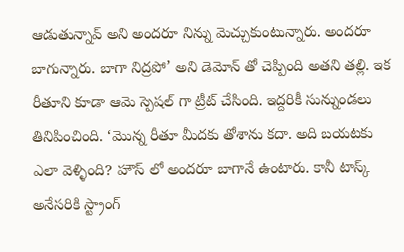ఆడుతున్నావ్ అని అందరూ నిన్ను మెచ్చుకుంటున్నారు. అందరూ బాగున్నారు. బాగా నిద్రపో’ అని డెమోన్ తో చెప్పింది అతని తల్లి. ఇక రీతూని కూడా ఆమె స్పెషల్ గా ట్రీట్ చేసింది. ఇద్దరికీ సున్నుండలు తినిపించింది. ‘మొన్న రీతూ మీదకు తోశాను కదా. అది బయటకు ఎలా వెళ్ళింది? హౌస్ లో అందరూ బాగానే ఉంటారు. కానీ టాస్క్ అనేసరికి స్ట్రాంగ్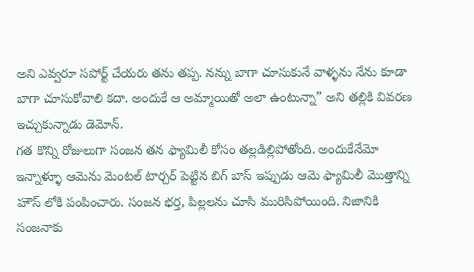అని ఎవ్వరూ సపోర్ట్ చేయరు తను తప్ప. నన్ను బాగా చూసుకునే వాళ్ళను నేను కూడా బాగా చూసుకోవాలి కదా. అందుకే ఆ అమ్మాయితో అలా ఉంటున్నా” అని తల్లికి వివరణ ఇచ్చుకున్నాడు డెమోన్.
గత కొన్ని రోజులుగా సంజన తన ఫ్యామిలీ కోసం తల్లడిల్లిపోతోంది. అందుకేనేమో ఇన్నాళ్ళూ ఆమెను మెంటల్ టార్చర్ పెట్టిన బిగ్ బాస్ ఇప్పుడు ఆమె ఫ్యామిలీ మొత్తాన్ని హౌస్ లోకి పంపించారు. సంజన భర్త, పిల్లలను చూసి మురిసిపోయింది. నిజానికి సంజనాకు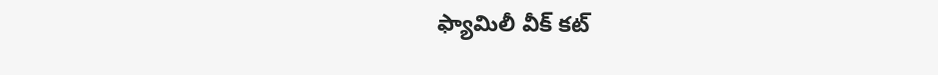ఫ్యామిలీ వీక్ కట్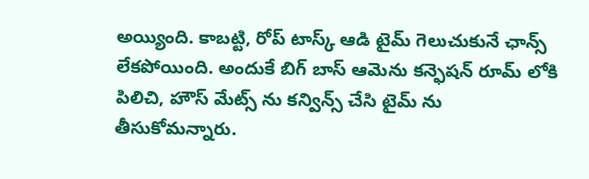అయ్యింది. కాబట్టి, రోప్ టాస్క్ ఆడి టైమ్ గెలుచుకునే ఛాన్స్ లేకపోయింది. అందుకే బిగ్ బాస్ ఆమెను కన్ఫెషన్ రూమ్ లోకి పిలిచి, హౌస్ మేట్స్ ను కన్విన్స్ చేసి టైమ్ ను తీసుకోమన్నారు.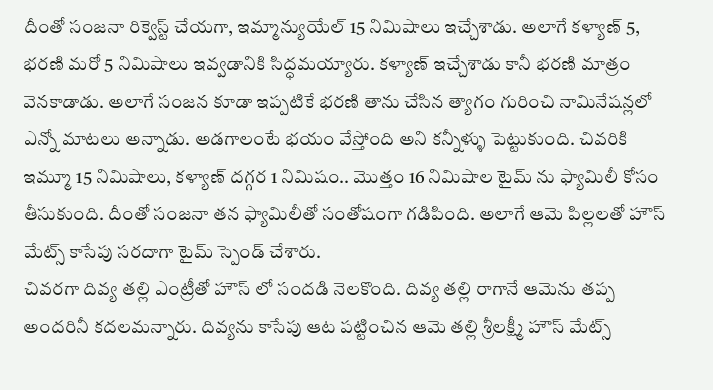దీంతో సంజనా రిక్వెస్ట్ చేయగా, ఇమ్మాన్యుయేల్ 15 నిమిషాలు ఇచ్చేశాడు. అలాగే కళ్యాణ్ 5, భరణి మరో 5 నిమిషాలు ఇవ్వడానికి సిద్ధమయ్యారు. కళ్యాణ్ ఇచ్చేశాడు కానీ భరణి మాత్రం వెనకాడాడు. అలాగే సంజన కూడా ఇప్పటికే భరణి తాను చేసిన త్యాగం గురించి నామినేషన్లలో ఎన్నో మాటలు అన్నాడు. అడగాలంటే భయం వేస్తోంది అని కన్నీళ్ళు పెట్టుకుంది. చివరికి ఇమ్మూ 15 నిమిషాలు, కళ్యాణ్ దగ్గర 1 నిమిషం.. మొత్తం 16 నిమిషాల టైమ్ ను ఫ్యామిలీ కోసం తీసుకుంది. దీంతో సంజనా తన ఫ్యామిలీతో సంతోషంగా గడిపింది. అలాగే ఆమె పిల్లలతో హౌస్ మేట్స్ కాసేపు సరదాగా టైమ్ స్పెండ్ చేశారు.
చివరగా దివ్య తల్లి ఎంట్రీతో హౌస్ లో సందడి నెలకొంది. దివ్య తల్లి రాగానే ఆమెను తప్ప అందరినీ కదలమన్నారు. దివ్యను కాసేపు ఆట పట్టించిన ఆమె తల్లి శ్రీలక్ష్మీ హౌస్ మేట్స్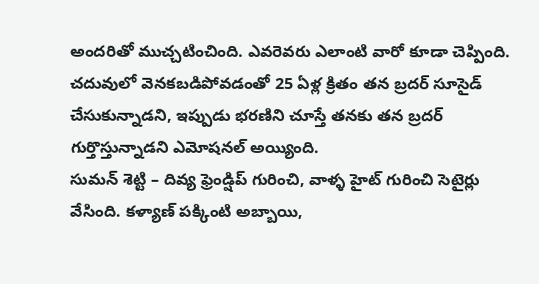అందరితో ముచ్చటించింది. ఎవరెవరు ఎలాంటి వారో కూడా చెప్పింది. చదువులో వెనకబడిపోవడంతో 25 ఏళ్ల క్రితం తన బ్రదర్ సూసైడ్ చేసుకున్నాడని, ఇప్పుడు భరణిని చూస్తే తనకు తన బ్రదర్ గుర్తొస్తున్నాడని ఎమోషనల్ అయ్యింది.
సుమన్ శెట్టి – దివ్య ఫ్రెండ్షిప్ గురించి, వాళ్ళ హైట్ గురించి సెటైర్లు వేసింది. కళ్యాణ్ పక్కింటి అబ్బాయి,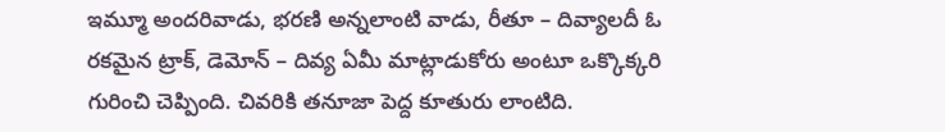ఇమ్మూ అందరివాడు, భరణి అన్నలాంటి వాడు, రీతూ – దివ్యాలదీ ఓ రకమైన ట్రాక్, డెమోన్ – దివ్య ఏమీ మాట్లాడుకోరు అంటూ ఒక్కొక్కరి గురించి చెప్పింది. చివరికి తనూజా పెద్ద కూతురు లాంటిది.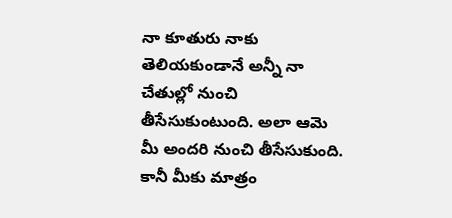నా కూతురు నాకు తెలియకుండానే అన్నీ నా చేతుల్లో నుంచి తీసేసుకుంటుంది. అలా ఆమె మీ అందరి నుంచి తీసేసుకుంది. కానీ మీకు మాత్రం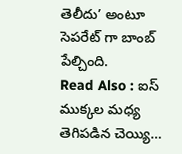తెలీదు’ అంటూ సెపరేట్ గా బాంబ్ పేల్చింది.
Read Also : ఐస్ ముక్కల మధ్య తెగిపడిన చెయ్యి…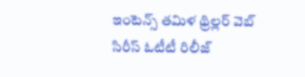ఇంటెన్స్ తమిళ థ్రిల్లర్ వెబ్ సిరీస్ ఓటీటీ రిలీజ్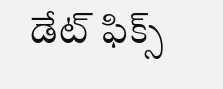డేట్ ఫిక్స్